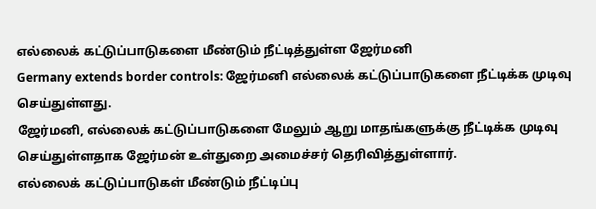எல்லைக் கட்டுப்பாடுகளை மீண்டும் நீட்டித்துள்ள ஜேர்மனி
Germany extends border controls: ஜேர்மனி எல்லைக் கட்டுப்பாடுகளை நீட்டிக்க முடிவு செய்துள்ளது.
ஜேர்மனி, எல்லைக் கட்டுப்பாடுகளை மேலும் ஆறு மாதங்களுக்கு நீட்டிக்க முடிவு செய்துள்ளதாக ஜேர்மன் உள்துறை அமைச்சர் தெரிவித்துள்ளார்.
எல்லைக் கட்டுப்பாடுகள் மீண்டும் நீட்டிப்பு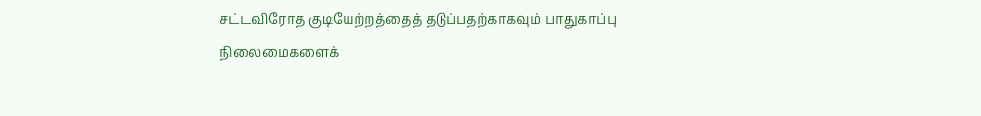சட்டவிரோத குடியேற்றத்தைத் தடுப்பதற்காகவும் பாதுகாப்பு நிலைமைகளைக்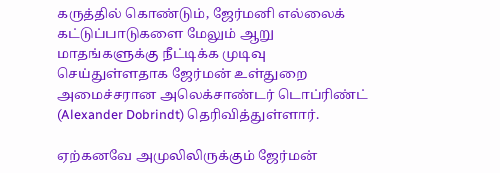கருத்தில் கொண்டும், ஜேர்மனி எல்லைக் கட்டுப்பாடுகளை மேலும் ஆறு மாதங்களுக்கு நீட்டிக்க முடிவு செய்துள்ளதாக ஜேர்மன் உள்துறை அமைச்சரான அலெக்சாண்டர் டொப்ரிண்ட் (Alexander Dobrindt) தெரிவித்துள்ளார்.

ஏற்கனவே அமுலிலிருக்கும் ஜேர்மன்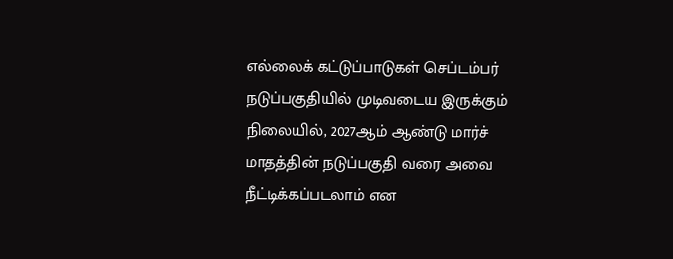எல்லைக் கட்டுப்பாடுகள் செப்டம்பர் நடுப்பகுதியில் முடிவடைய இருக்கும் நிலையில், 2027ஆம் ஆண்டு மார்ச் மாதத்தின் நடுப்பகுதி வரை அவை நீட்டிக்கப்படலாம் என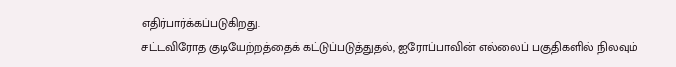எதிர்பார்க்கப்படுகிறது.
சட்டவிரோத குடியேற்றத்தைக் கட்டுப்படுத்துதல், ஐரோப்பாவின் எல்லைப் பகுதிகளில் நிலவும்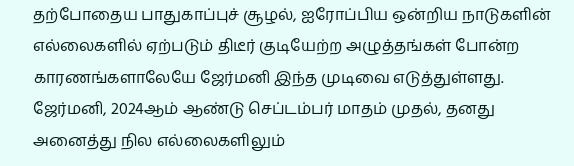தற்போதைய பாதுகாப்புச் சூழல், ஐரோப்பிய ஒன்றிய நாடுகளின் எல்லைகளில் ஏற்படும் திடீர் குடியேற்ற அழுத்தங்கள் போன்ற காரணங்களாலேயே ஜேர்மனி இந்த முடிவை எடுத்துள்ளது.
ஜேர்மனி, 2024ஆம் ஆண்டு செப்டம்பர் மாதம் முதல், தனது அனைத்து நில எல்லைகளிலும்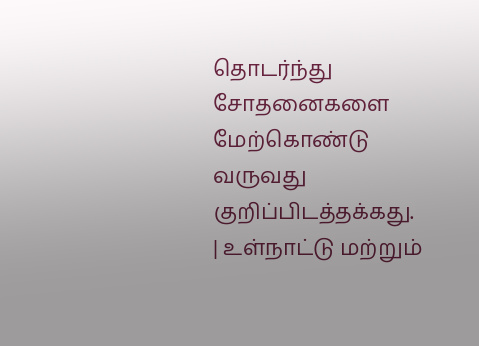தொடர்ந்து சோதனைகளை மேற்கொண்டு வருவது குறிப்பிடத்தக்கது.
| உள்நாட்டு மற்றும்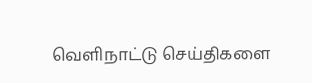வெளிநாட்டு செய்திகளை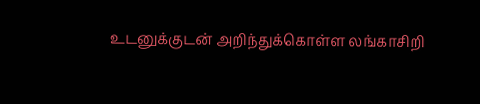உடனுக்குடன் அறிந்துக்கொள்ள லங்காசிறி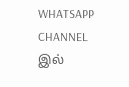WHATSAPP CHANNEL இல்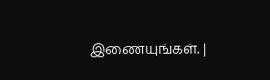இணையுங்கள். |